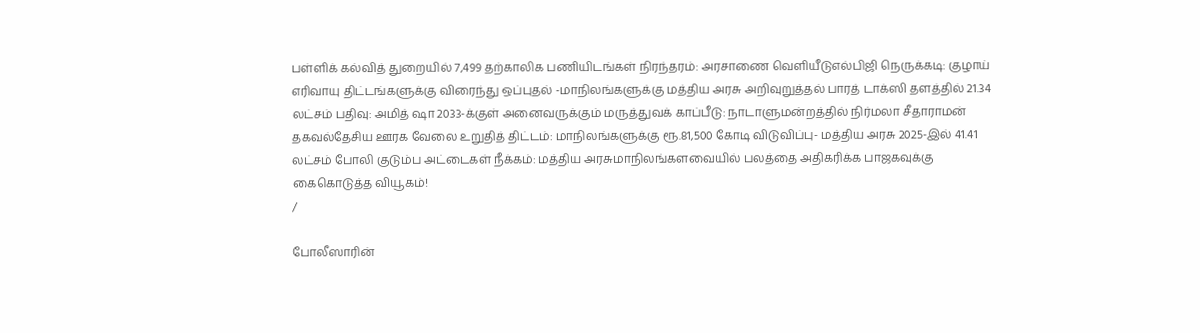பள்ளிக் கல்வித் துறையில் 7,499 தற்காலிக பணியிடங்கள் நிரந்தரம்: அரசாணை வெளியீடுஎல்பிஜி நெருக்கடி: குழாய் எரிவாயு திட்டங்களுக்கு விரைந்து ஒப்புதல் -மாநிலங்களுக்கு மத்திய அரசு அறிவுறுத்தல் பாரத் டாக்ஸி தளத்தில் 21.34 லட்சம் பதிவு: அமித் ஷா 2033-க்குள் அனைவருக்கும் மருத்துவக் காப்பீடு: நாடாளுமன்றத்தில் நிர்மலா சீதாராமன் தகவல்தேசிய ஊரக வேலை உறுதித் திட்டம்: மாநிலங்களுக்கு ரூ.81,500 கோடி விடுவிப்பு- மத்திய அரசு 2025-இல் 41.41 லட்சம் போலி குடும்ப அட்டைகள் நீக்கம்: மத்திய அரசுமாநிலங்களவையில் பலத்தை அதிகரிக்க பாஜகவுக்கு கைகொடுத்த வியூகம்!
/

போலீஸாரின்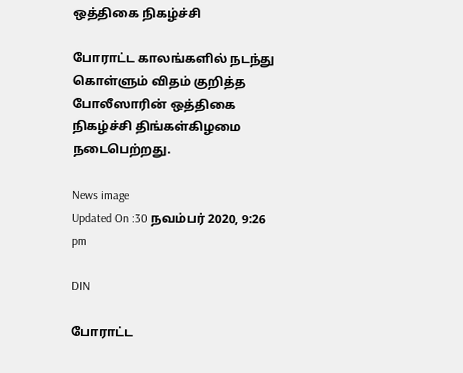ஒத்திகை நிகழ்ச்சி

போராட்ட காலங்களில் நடந்து கொள்ளும் விதம் குறித்த போலீஸாரின் ஒத்திகை நிகழ்ச்சி திங்கள்கிழமை நடைபெற்றது.

News image
Updated On :30 நவம்பர் 2020, 9:26 pm

DIN

போராட்ட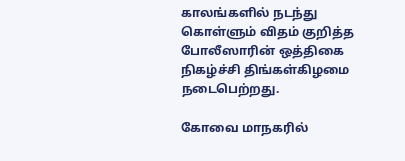காலங்களில் நடந்து கொள்ளும் விதம் குறித்த போலீஸாரின் ஒத்திகை நிகழ்ச்சி திங்கள்கிழமை நடைபெற்றது.

கோவை மாநகரில்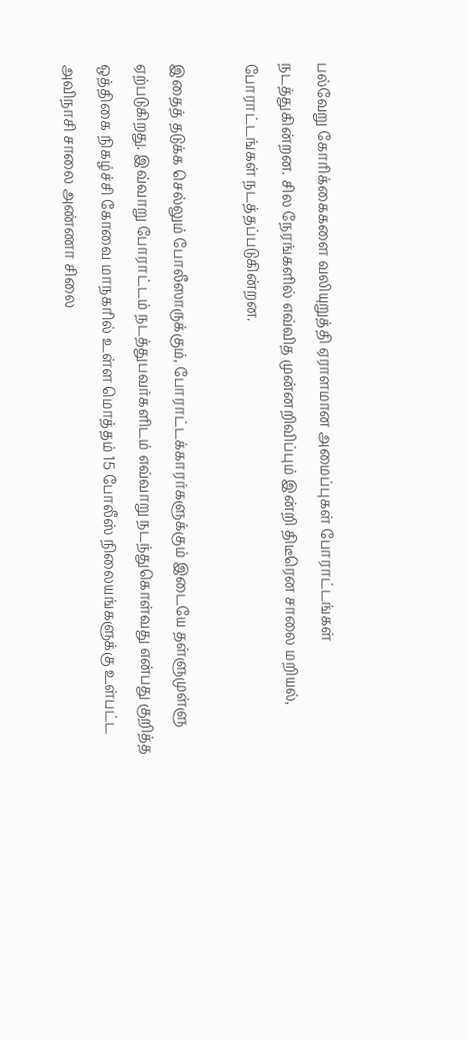பல்வேறு கோரிக்கைகளை வலியுறுத்தி ஏராளமான அமைப்புகள் போராட்டங்கள் நடத்துகின்றன. சில நேரங்களில் எவ்வித முன்னறிவிப்பும் இன்றி திடீரென சாலை மறியல், போராட்டங்கள் நடத்தப்படுகின்றன.

இதைத் தடுக்க செல்லும் போலீஸாருக்கும், போராட்டக்காரர்களுக்கும் இடையே தள்ளுமுள்ளு ஏற்படுகிறது. இவ்வாறு போராட்டம் நடத்துபவர்களிடம் எவ்வாறு நடந்துகொள்வது என்பது குறித்த ஒத்திகை நிகழ்ச்சி கோவை மாநகரில் உள்ள மொத்தம் 15 போலீஸ் நிலையங்களுக்கு உள்பட்ட அவிநாசி சாலை அண்ணா சிலை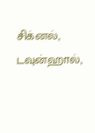சிக்னல், டவுன்ஹால்,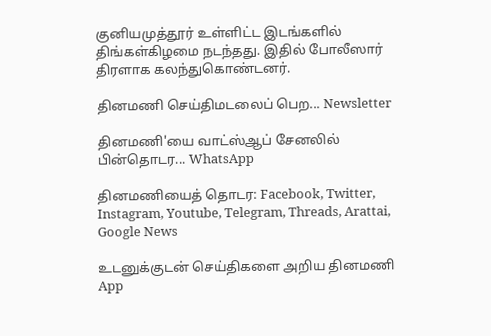குனியமுத்தூர் உள்ளிட்ட இடங்களில் திங்கள்கிழமை நடந்தது. இதில் போலீஸார் திரளாக கலந்துகொண்டனர்.

தினமணி செய்திமடலைப் பெற... Newsletter

தினமணி'யை வாட்ஸ்ஆப் சேனலில் பின்தொடர... WhatsApp

தினமணியைத் தொடர: Facebook, Twitter, Instagram, Youtube, Telegram, Threads, Arattai, Google News

உடனுக்குடன் செய்திகளை அறிய தினமணி App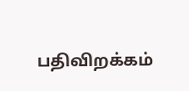பதிவிறக்கம்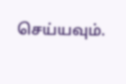செய்யவும்.